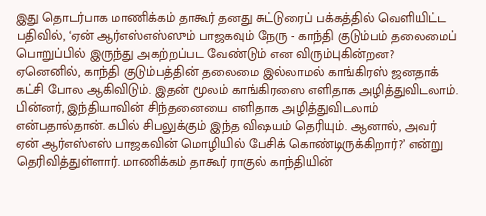இது தொடர்பாக மாணிக்கம் தாகூர் தனது சுட்டுரைப் பக்கத்தில் வெளியிட்ட பதிவில், ‘ஏன் ஆர்எஸ்எஸ்ஸும் பாஜகவும் நேரு - காந்தி குடும்பம் தலைமைப் பொறுப்பில் இருந்து அகற்றப்பட வேண்டும் என விரும்புகின்றன? ஏனெனில், காந்தி குடும்பத்தின் தலைமை இல்லாமல் காங்கிரஸ் ஜனதாக் கட்சி போல ஆகிவிடும். இதன் மூலம் காங்கிரஸை எளிதாக அழித்துவிடலாம். பின்னர், இந்தியாவின் சிந்தனையை எளிதாக அழித்துவிடலாம் என்பதால்தான். கபில் சிபலுக்கும் இந்த விஷயம் தெரியும். ஆனால், அவர் ஏன் ஆர்எஸ்எஸ் பாஜகவின் மொழியில் பேசிக் கொண்டிருக்கிறார்?’ என்று தெரிவித்துள்ளார். மாணிக்கம் தாகூர் ராகுல் காந்தியின்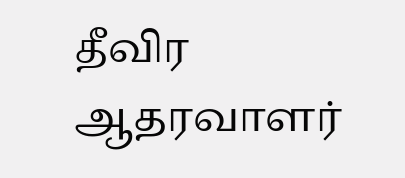தீவிர ஆதரவாளர்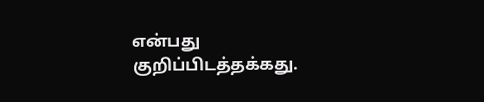என்பது குறிப்பிடத்தக்கது.